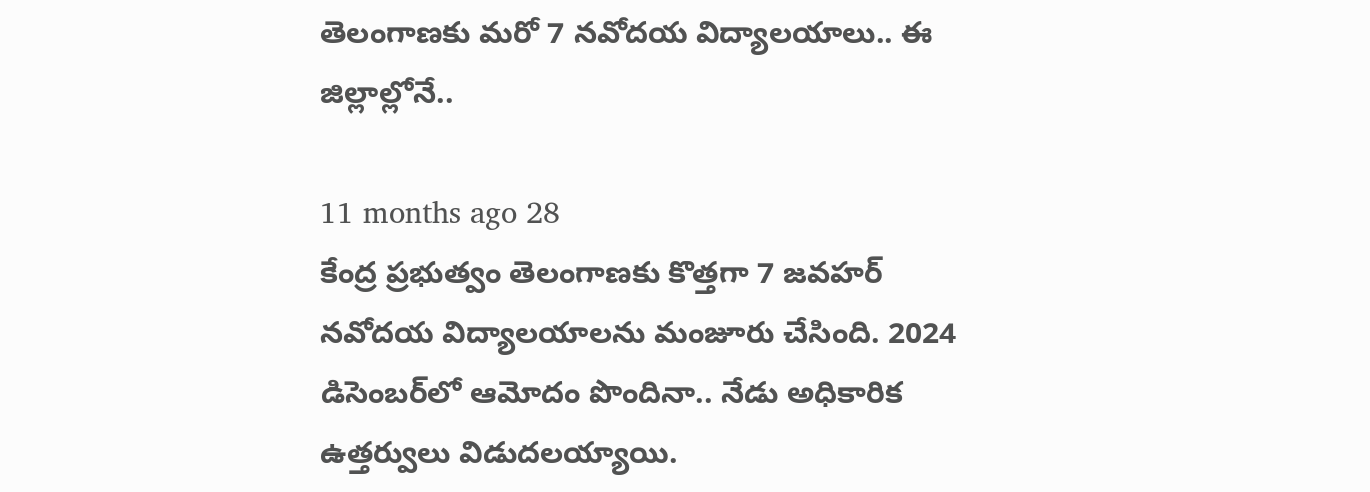తెలంగాణకు మరో 7 నవోదయ విద్యాలయాలు.. ఈ జిల్లాల్లోనే..

11 months ago 28
కేంద్ర ప్రభుత్వం తెలంగాణకు కొత్తగా 7 జవహర్ నవోదయ విద్యాలయాలను మంజూరు చేసింది. 2024 డిసెంబర్‌లో ఆమోదం పొందినా.. నేడు అధికారిక ఉత్తర్వులు విడుదలయ్యాయి.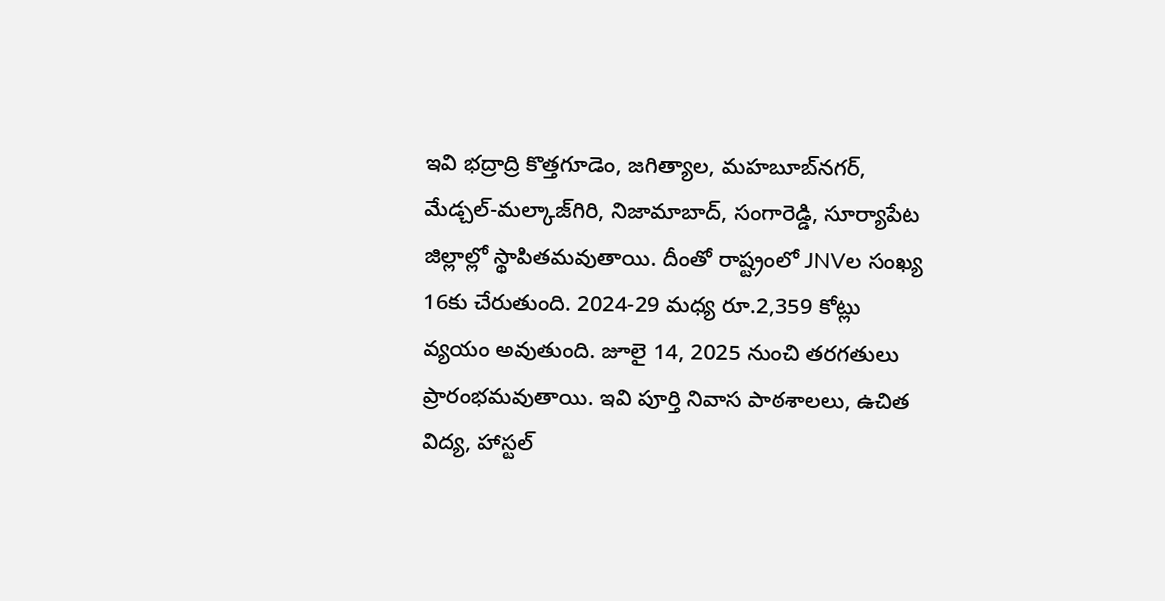ఇవి భద్రాద్రి కొత్తగూడెం, జగిత్యాల, మహబూబ్‌నగర్, మేడ్చల్-మల్కాజ్‌గిరి, నిజామాబాద్, సంగారెడ్డి, సూర్యాపేట జిల్లాల్లో స్థాపితమవుతాయి. దీంతో రాష్ట్రంలో JNVల సంఖ్య 16కు చేరుతుంది. 2024-29 మధ్య రూ.2,359 కోట్లు వ్యయం అవుతుంది. జూలై 14, 2025 నుంచి తరగతులు ప్రారంభమవుతాయి. ఇవి పూర్తి నివాస పాఠశాలలు, ఉచిత విద్య, హాస్టల్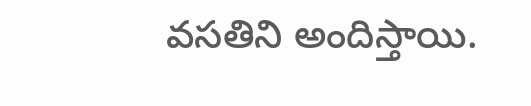వసతిని అందిస్తాయి.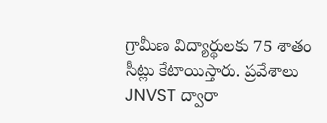గ్రామీణ విద్యార్థులకు 75 శాతం సీట్లు కేటాయిస్తారు. ప్రవేశాలు JNVST ద్వారా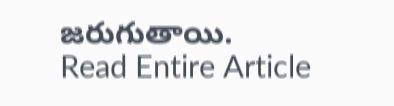జరుగుతాయి.
Read Entire Article